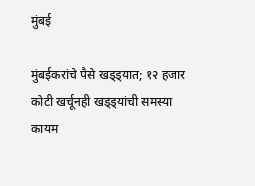मुंबई

मुंबईकरांचे पैसे खड्ड्यात; १२ हजार कोटी खर्चूनही खड्ड्यांची समस्या कायम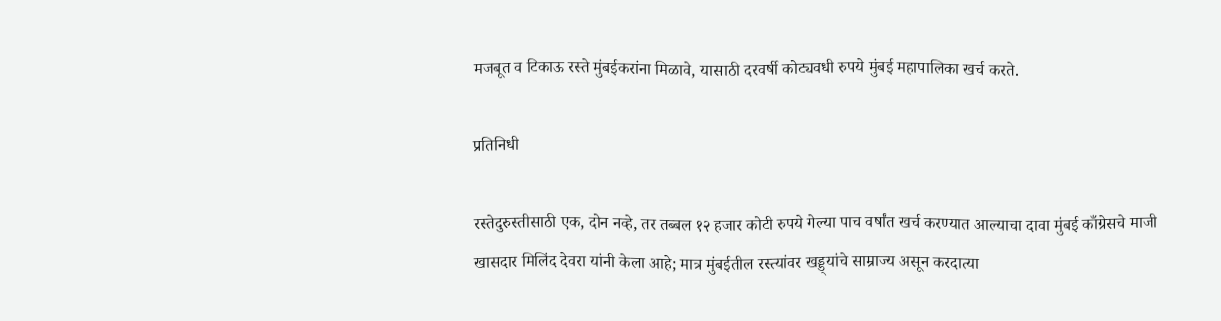मजबूत व टिकाऊ रस्ते मुंबईकरांना मिळावे, यासाठी दरवर्षी कोट्यवधी रुपये मुंबई महापालिका खर्च करते.

प्रतिनिधी

रस्तेदुरुस्तीसाठी एक, दोन नव्हे, तर तब्बल १२ हजार कोटी रुपये गेल्या पाच वर्षांत खर्च करण्यात आल्याचा दावा मुंबई काँग्रेसचे माजी खासदार मिलिंद देवरा यांनी केला आहे; मात्र मुंबईतील रस्त्यांवर खड्ड्यांचे साम्राज्य असून करदात्या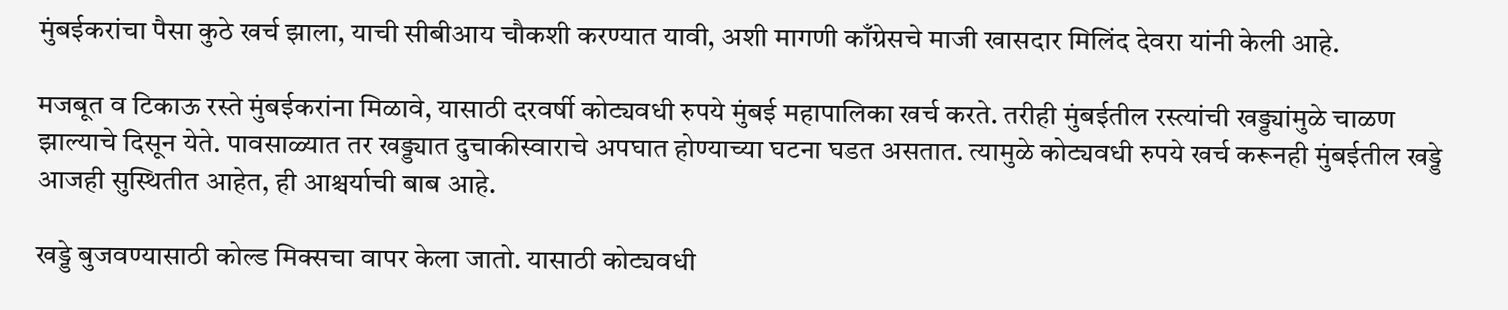मुंबईकरांचा पैसा कुठे खर्च झाला, याची सीबीआय चौकशी करण्यात यावी, अशी मागणी काँग्रेसचे माजी खासदार मिलिंद देवरा यांनी केली आहे.

मजबूत व टिकाऊ रस्ते मुंबईकरांना मिळावे, यासाठी दरवर्षी कोट्यवधी रुपये मुंबई महापालिका खर्च करते. तरीही मुंबईतील रस्त्यांची खड्ड्यांमुळे चाळण झाल्याचे दिसून येते. पावसाळ्यात तर खड्ड्यात दुचाकीस्वाराचे अपघात होण्याच्या घटना घडत असतात. त्यामुळे कोट्यवधी रुपये खर्च करूनही मुंबईतील खड्डे आजही सुस्थितीत आहेत, ही आश्चर्याची बाब आहे.

खड्डे बुजवण्यासाठी कोल्ड मिक्सचा वापर केला जातो. यासाठी कोट्यवधी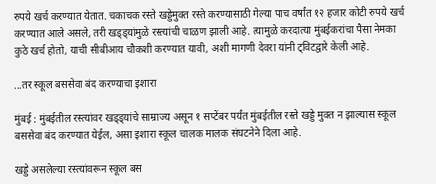रुपये खर्च करण्यात येतात. चकाचक रस्ते खड्डेमुक्त रस्ते करण्यासाठी गेल्या पाच वर्षांत १२ हजार कोटी रुपये खर्च करण्यात आले असले, तरी खड्ड्यांमुळे रस्त्यांची चाळण झाली आहे. त्यामुळे करदात्या मुंबईकरांचा पैसा नेमका कुठे खर्च होतो, याची सीबीआय चौकशी करण्यात यावी, अशी मागणी देवरा यांनी ट्विटद्वारे केली आहे.

...तर स्कूल बससेवा बंद करण्याचा इशारा

मुंबई : मुंबईतील रस्त्यांवर खड्ड्यांचे साम्राज्य असून १ सप्टेंबर पर्यंत मुंबईतील रस्ते खड्डे मुक्त न झाल्यास स्कूल बससेवा बंद करण्यात येईल, असा इशारा स्कूल चालक मालक संघटनेने दिला आहे.

खड्डे असलेल्या रस्त्यांवरून स्कूल बस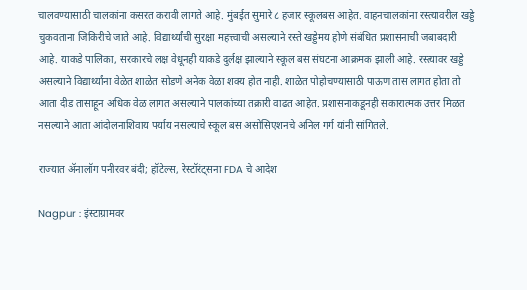चालवण्यासाठी चालकांना कसरत करावी लागते आहे. मुंबईत सुमारे ८ हजार स्कूलबस आहेत. वाहनचालकांना रस्त्यावरील खड्डे चुकवताना जिकिरीचे जाते आहे. विद्यार्थ्यांची सुरक्षा महत्त्वाची असल्याने रस्ते खड्डेमय होणे संबंधित प्रशासनाची जबाबदारी आहे. याकडे पालिका, सरकारचे लक्ष वेधूनही याकडे दुर्लक्ष झाल्याने स्कूल बस संघटना आक्रमक झाली आहे. रस्त्यावर खड्डे असल्याने विद्यार्थ्यांना वेळेत शाळेत सोडणे अनेक वेळा शक्य होत नाही. शाळेत पोहोचण्यासाठी पाऊण तास लागत होता तो आता दीड तासाहून अधिक वेळ लागत असल्याने पालकांच्या तक्रारी वाढत आहेत. प्रशासनाकडूनही सकारात्मक उत्तर मिळत नसल्याने आता आंदोलनाशिवाय पर्याय नसल्याचे स्कूल बस असोसिएशनचे अनिल गर्ग यांनी सांगितले.

राज्यात ॲनालॉग पनीरवर बंदी; हॉटेल्स, रेस्टॉरंट्सना FDA चे आदेश

Nagpur : इंस्टाग्रामवर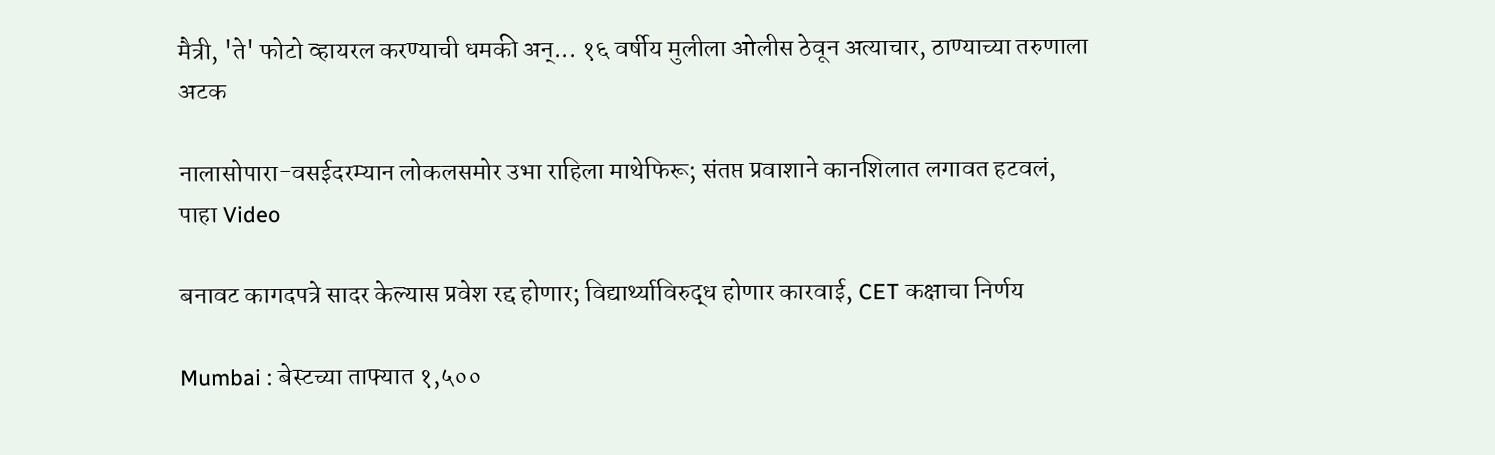मैत्री, 'ते' फोटो व्हायरल करण्याची धमकी अन्... १६ वर्षीय मुलीला ओलीस ठेवून अत्याचार, ठाण्याच्या तरुणाला अटक

नालासोपारा-वसईदरम्यान लोकलसमोर उभा राहिला माथेफिरू; संतप्त प्रवाशाने कानशिलात लगावत हटवलं, पाहा Video

बनावट कागदपत्रे सादर केल्यास प्रवेश रद्द होणार; विद्यार्थ्याविरुद्ध होणार कारवाई, CET कक्षाचा निर्णय

Mumbai : बेस्टच्या ताफ्यात १,५००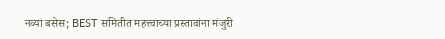नव्या बसेस; BEST समितीत महत्त्वाच्या प्रस्तावांना मंजुरी